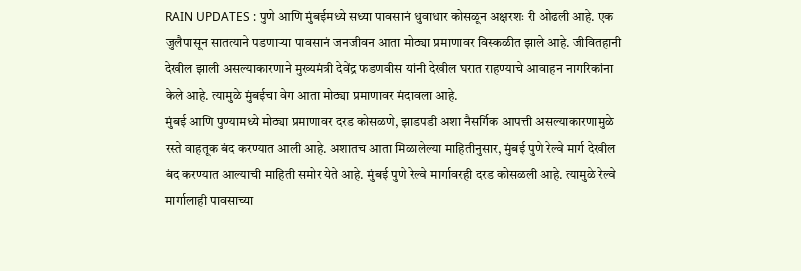RAIN UPDATES : पुणे आणि मुंबईमध्ये सध्या पावसानं धुवाधार कोसळून अक्षरशः री ओढली आहे. एक जुलैपासून सातत्याने पडणाऱ्या पावसानं जनजीवन आता मोठ्या प्रमाणावर विस्कळीत झाले आहे. जीवितहानी देखील झाली असल्याकारणाने मुख्यमंत्री देवेंद्र फडणवीस यांनी देखील घरात राहण्याचे आवाहन नागरिकांना केले आहे. त्यामुळे मुंबईचा वेग आता मोठ्या प्रमाणावर मंदावला आहे.
मुंबई आणि पुण्यामध्ये मोठ्या प्रमाणावर दरड कोसळणे, झाडपडी अशा नैसर्गिक आपत्ती असल्याकारणामुळे रस्ते वाहतूक बंद करण्यात आली आहे. अशातच आता मिळालेल्या माहितीनुसार, मुंबई पुणे रेल्वे मार्ग देखील बंद करण्यात आल्याची माहिती समोर येते आहे. मुंबई पुणे रेल्वे मार्गावरही दरड कोसळली आहे. त्यामुळे रेल्वे मार्गालाही पावसाच्या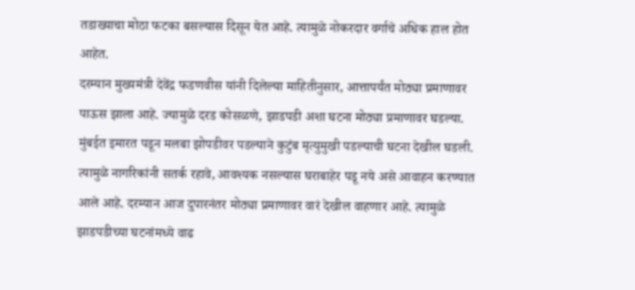तडाख्याचा मोठा फटका बसल्यास दिसून येत आहे. त्यामुळे नोकरदार वर्गाचे अधिक हाल होत आहेत.
दरम्यान मुख्यमंत्री देवेंद्र फडणवीस यांनी दिलेल्या माहितीनुसार, आत्तापर्यंत मोठ्या प्रमाणावर पाऊस झाला आहे. ज्यामुळे दरड कोसळणे, झाडपडी अशा घटना मोठ्या प्रमाणावर घडल्या. मुंबईत इमारत पडून मलबा झोपडीवर पडल्याने कुटुंब मृत्युमुखी पडल्याची घटना देखील घडली. त्यामुळे नागरिकांनी सतर्क रहावे, आवश्यक नसल्यास घराबाहेर पडू नये असे आवाहन करण्यात आले आहे. दरम्यान आज दुपारनंतर मोठ्या प्रमाणावर वारं देखील वाहणार आहे. त्यामुळे झाडपडीच्या घटनांमध्ये वाढ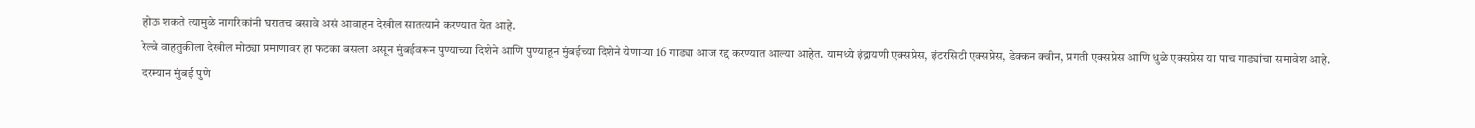होऊ शकते त्यामुळे नागरिकांनी घरातच बसावे असं आवाहन देखील सातत्याने करण्यात येत आहे.
रेल्वे वाहतुकीला देखील मोठ्या प्रमाणावर हा फटका बसला असून मुंबईवरून पुण्याच्या दिशेने आणि पुण्याहून मुंबईच्या दिशेने येणाऱ्या 16 गाड्या आज रद्द करण्यात आल्या आहेत. यामध्ये इंद्रायणी एक्सप्रेस, इंटरसिटी एक्सप्रेस, डेक्कन क्वीन, प्रगती एक्सप्रेस आणि धुळे एक्सप्रेस या पाच गाड्यांचा समावेश आहे.
दरम्यान मुंबई पुणे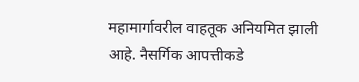महामार्गावरील वाहतूक अनियमित झाली आहे. नैसर्गिक आपत्तीकडे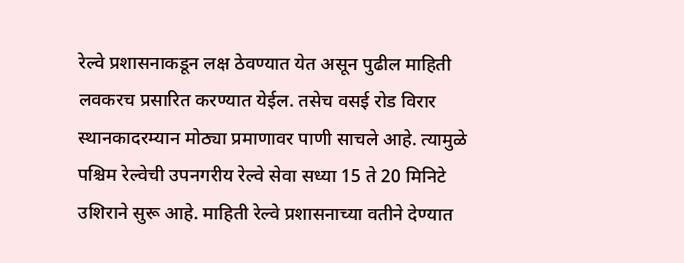रेल्वे प्रशासनाकडून लक्ष ठेवण्यात येत असून पुढील माहिती लवकरच प्रसारित करण्यात येईल. तसेच वसई रोड विरार स्थानकादरम्यान मोठ्या प्रमाणावर पाणी साचले आहे. त्यामुळे पश्चिम रेल्वेची उपनगरीय रेल्वे सेवा सध्या 15 ते 20 मिनिटे उशिराने सुरू आहे. माहिती रेल्वे प्रशासनाच्या वतीने देण्यात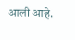आली आहे.